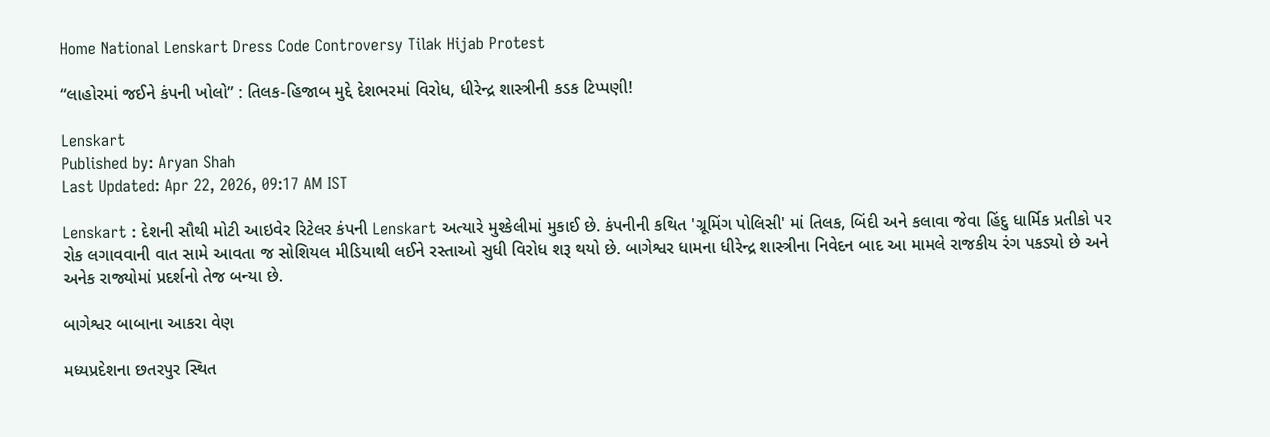Home National Lenskart Dress Code Controversy Tilak Hijab Protest

“લાહોરમાં જઈને કંપની ખોલો” : તિલક-હિજાબ મુદ્દે દેશભરમાં વિરોધ, ધીરેન્દ્ર શાસ્ત્રીની કડક ટિપ્પણી!

Lenskart
Published by: Aryan Shah
Last Updated: Apr 22, 2026, 09:17 AM IST

Lenskart : દેશની સૌથી મોટી આઇવેર રિટેલર કંપની Lenskart અત્યારે મુશ્કેલીમાં મુકાઈ છે. કંપનીની કથિત 'ગ્રૂમિંગ પોલિસી' માં તિલક, બિંદી અને કલાવા જેવા હિંદુ ધાર્મિક પ્રતીકો પર રોક લગાવવાની વાત સામે આવતા જ સોશિયલ મીડિયાથી લઈને રસ્તાઓ સુધી વિરોધ શરૂ થયો છે. બાગેશ્વર ધામના ધીરેન્દ્ર શાસ્ત્રીના નિવેદન બાદ આ મામલે રાજકીય રંગ પકડ્યો છે અને અનેક રાજ્યોમાં પ્રદર્શનો તેજ બન્યા છે.

બાગેશ્વર બાબાના આકરા વેણ

મધ્યપ્રદેશના છતરપુર સ્થિત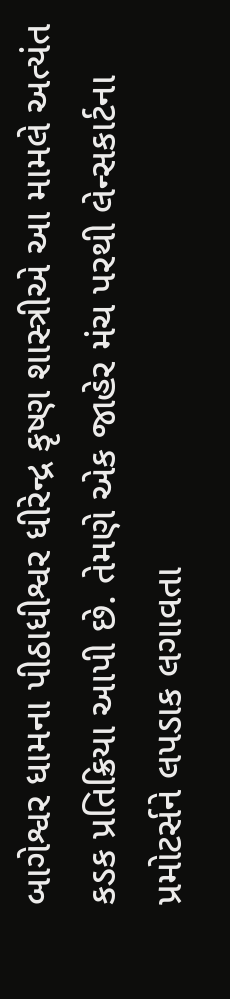બાગેશ્વર ધામના પીઠાધીશ્વર ધીરેન્દ્ર કૃષ્ણ શાસ્ત્રીએ આ મામલે અત્યંત કડક પ્રતિક્રિયા આપી છે. તેમણે એક જાહેર મંચ પરથી લેન્સકાર્ટના પ્રમોટર્સને લપડાક લગાવતા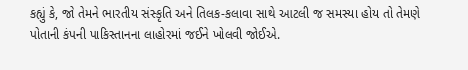કહ્યું કે, જો તેમને ભારતીય સંસ્કૃતિ અને તિલક-કલાવા સાથે આટલી જ સમસ્યા હોય તો તેમણે પોતાની કંપની પાકિસ્તાનના લાહોરમાં જઈને ખોલવી જોઈએ.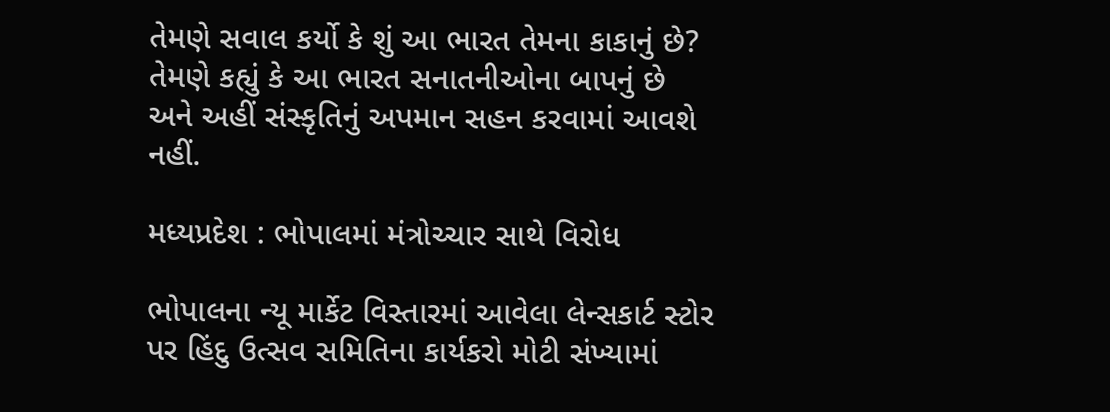તેમણે સવાલ કર્યો કે શું આ ભારત તેમના કાકાનું છે? તેમણે કહ્યું કે આ ભારત સનાતનીઓના બાપનું છે અને અહીં સંસ્કૃતિનું અપમાન સહન કરવામાં આવશે નહીં.

મધ્યપ્રદેશ : ભોપાલમાં મંત્રોચ્ચાર સાથે વિરોધ

ભોપાલના ન્યૂ માર્કેટ વિસ્તારમાં આવેલા લેન્સકાર્ટ સ્ટોર પર હિંદુ ઉત્સવ સમિતિના કાર્યકરો મોટી સંખ્યામાં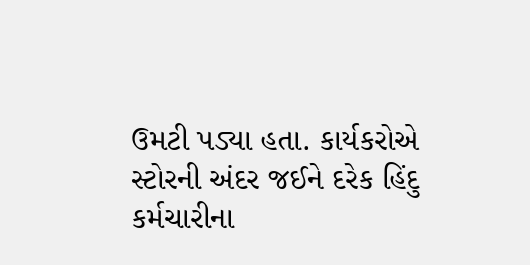ઉમટી પડ્યા હતા. કાર્યકરોએ સ્ટોરની અંદર જઈને દરેક હિંદુ કર્મચારીના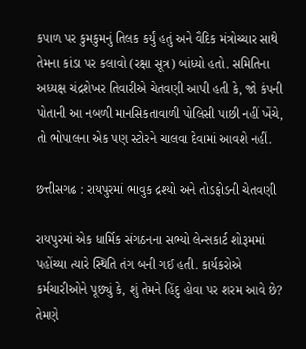કપાળ પર કુમકુમનું તિલક કર્યું હતું અને વૈદિક મંત્રોચ્ચાર સાથે તેમના કાંડા પર કલાવો (રક્ષા સૂત્ર) બાંધ્યો હતો. સમિતિના અધ્યક્ષ ચંદ્રશેખર તિવારીએ ચેતવણી આપી હતી કે, જો કંપની પોતાની આ નબળી માનસિકતાવાળી પોલિસી પાછી નહીં ખેંચે, તો ભોપાલના એક પણ સ્ટોરને ચાલવા દેવામાં આવશે નહીં.

છત્તીસગઢ : રાયપુરમાં ભાવુક દ્રશ્યો અને તોડફોડની ચેતવણી

રાયપુરમાં એક ધાર્મિક સંગઠનના સભ્યો લેન્સકાર્ટ શોરૂમમાં પહોંચ્યા ત્યારે સ્થિતિ તંગ બની ગઈ હતી. કાર્યકરોએ કર્મચારીઓને પૂછ્યું કે, શું તેમને હિંદુ હોવા પર શરમ આવે છે? તેમણે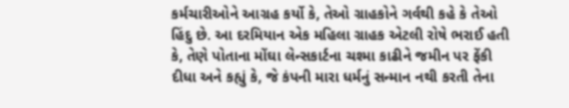કર્મચારીઓને આગ્રહ કર્યો કે, તેઓ ગ્રાહકોને ગર્વથી કહે કે તેઓ હિંદુ છે. આ દરમિયાન એક મહિલા ગ્રાહક એટલી રોષે ભરાઈ હતી કે, તેણે પોતાના મોંઘા લેન્સકાર્ટના ચશ્મા કાઢીને જમીન પર ફેંકી દીધા અને કહ્યું કે, જે કંપની મારા ધર્મનું સન્માન નથી કરતી તેના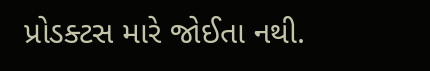પ્રોડક્ટસ મારે જોઈતા નથી.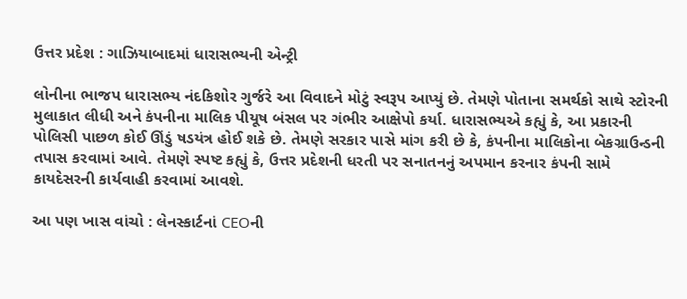ઉત્તર પ્રદેશ : ગાઝિયાબાદમાં ધારાસભ્યની એન્ટ્રી

લોનીના ભાજપ ધારાસભ્ય નંદકિશોર ગુર્જરે આ વિવાદને મોટું સ્વરૂપ આપ્યું છે. તેમણે પોતાના સમર્થકો સાથે સ્ટોરની મુલાકાત લીધી અને કંપનીના માલિક પીયૂષ બંસલ પર ગંભીર આક્ષેપો કર્યા. ધારાસભ્યએ કહ્યું કે, આ પ્રકારની પોલિસી પાછળ કોઈ ઊંડું ષડયંત્ર હોઈ શકે છે. તેમણે સરકાર પાસે માંગ કરી છે કે, કંપનીના માલિકોના બેકગ્રાઉન્ડની તપાસ કરવામાં આવે. તેમણે સ્પષ્ટ કહ્યું કે, ઉત્તર પ્રદેશની ધરતી પર સનાતનનું અપમાન કરનાર કંપની સામે કાયદેસરની કાર્યવાહી કરવામાં આવશે.

આ પણ ખાસ વાંચો : લેનસ્કાર્ટનાં CEOની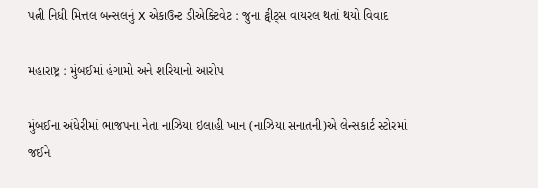પત્ની નિધી મિત્તલ બન્સલનું X એકાઉન્ટ ડીએક્ટિવેટ : જુના ટ્વીટ્સ વાયરલ થતાં થયો વિવાદ

મહારાષ્ટ્ર : મુંબઈમાં હંગામો અને શરિયાનો આરોપ

મુંબઈના અંધેરીમાં ભાજપના નેતા નાઝિયા ઇલાહી ખાન (નાઝિયા સનાતની)એ લેન્સકાર્ટ સ્ટોરમાં જઈને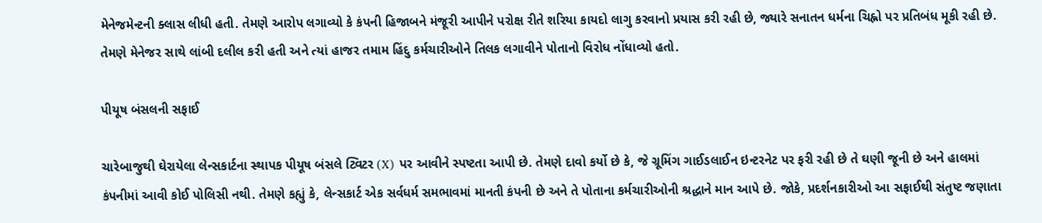મેનેજમેન્ટની ક્લાસ લીધી હતી. તેમણે આરોપ લગાવ્યો કે કંપની હિજાબને મંજૂરી આપીને પરોક્ષ રીતે શરિયા કાયદો લાગુ કરવાનો પ્રયાસ કરી રહી છે, જ્યારે સનાતન ધર્મના ચિહ્નો પર પ્રતિબંધ મૂકી રહી છે. તેમણે મેનેજર સાથે લાંબી દલીલ કરી હતી અને ત્યાં હાજર તમામ હિંદુ કર્મચારીઓને તિલક લગાવીને પોતાનો વિરોધ નોંધાવ્યો હતો.

પીયૂષ બંસલની સફાઈ

ચારેબાજુથી ઘેરાયેલા લેન્સકાર્ટના સ્થાપક પીયૂષ બંસલે ટ્વિટર (X) પર આવીને સ્પષ્ટતા આપી છે. તેમણે દાવો કર્યો છે કે, જે ગ્રૂમિંગ ગાઈડલાઈન ઇન્ટરનેટ પર ફરી રહી છે તે ઘણી જૂની છે અને હાલમાં કંપનીમાં આવી કોઈ પોલિસી નથી. તેમણે કહ્યું કે, લેન્સકાર્ટ એક સર્વધર્મ સમભાવમાં માનતી કંપની છે અને તે પોતાના કર્મચારીઓની શ્રદ્ધાને માન આપે છે. જોકે, પ્રદર્શનકારીઓ આ સફાઈથી સંતુષ્ટ જણાતા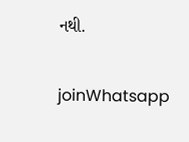નથી.

joinWhatsapp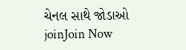ચેનલ સાથે જોડાઓ
joinJoin Now